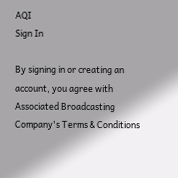AQI
Sign In

By signing in or creating an account, you agree with Associated Broadcasting Company's Terms & Conditions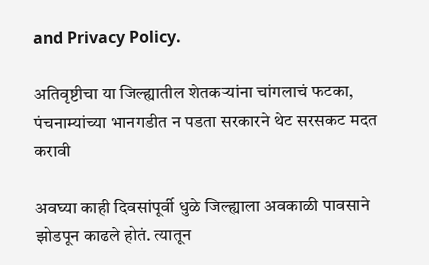and Privacy Policy.

अतिवृष्टीचा या जिल्ह्यातील शेतकऱ्यांना चांगलाचं फटका, पंचनाम्यांच्या भानगडीत न पडता सरकारने थेट सरसकट मदत करावी

अवघ्या काही दिवसांपूर्वी धुळे जिल्ह्याला अवकाळी पावसाने झोडपून काढले होतं. त्यातून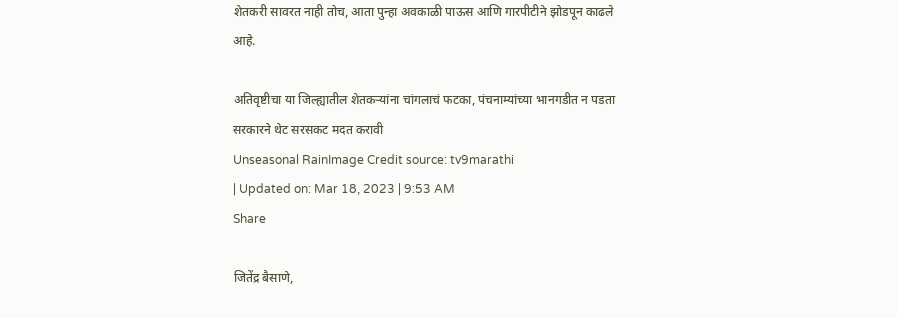शेतकरी सावरत नाही तोच, आता पुन्हा अवकाळी पाऊस आणि गारपीटीने झोडपून काढले आहे.

अतिवृष्टीचा या जिल्ह्यातील शेतकऱ्यांना चांगलाचं फटका, पंचनाम्यांच्या भानगडीत न पडता सरकारने थेट सरसकट मदत करावी
Unseasonal RainImage Credit source: tv9marathi
| Updated on: Mar 18, 2023 | 9:53 AM
Share

जितेंद्र बैसाणे,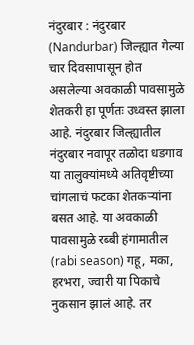नंदुरबार : नंदुरबार (Nandurbar) जिल्ह्यात गेल्या चार दिवसापासून होत असलेल्या अवकाळी पावसामुळे शेतकरी हा पूर्णतः उध्वस्त झाला आहे. नंदुरबार जिल्ह्यातील नंदुरबार नवापूर तळोदा धडगाव या तालुक्यांमध्ये अतिवृष्टीच्या चांगलाचं फटका शेतकऱ्यांना बसत आहे. या अवकाळी पावसामुळे रब्बी हंगामातील (rabi season) गहू, मका, हरभरा, ज्वारी या पिकाचे नुकसान झालं आहे. तर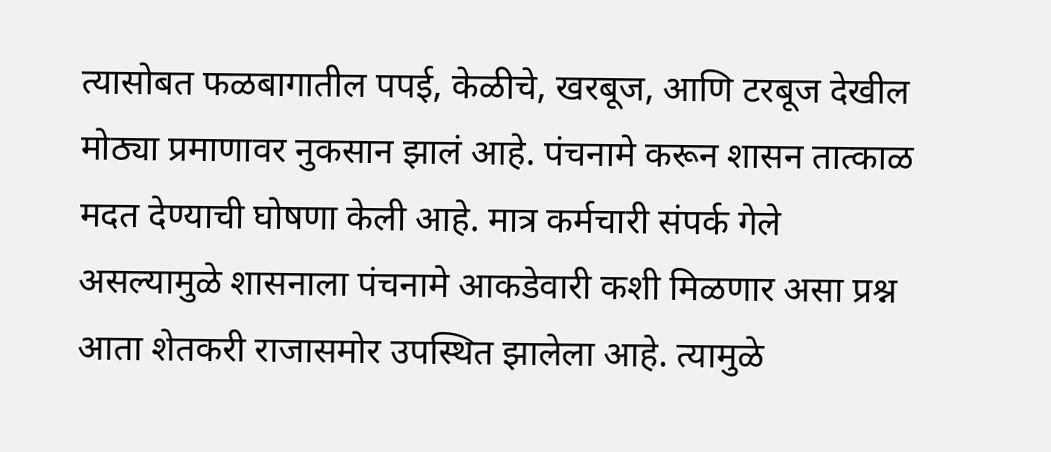त्यासोबत फळबागातील पपई, केळीचे, खरबूज, आणि टरबूज देखील मोठ्या प्रमाणावर नुकसान झालं आहे. पंचनामे करून शासन तात्काळ मदत देण्याची घोषणा केली आहे. मात्र कर्मचारी संपर्क गेले असल्यामुळे शासनाला पंचनामे आकडेवारी कशी मिळणार असा प्रश्न आता शेतकरी राजासमोर उपस्थित झालेला आहे. त्यामुळे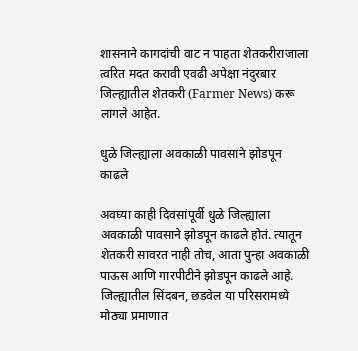शासनाने कागदांची वाट न पाहता शेतकरीराजाला त्वरित मदत करावी एवढी अपेक्षा नंदुरबार जिल्ह्यातील शेतकरी (Farmer News) करू लागले आहेत.

धुळे जिल्ह्याला अवकाळी पावसाने झोडपून काढले

अवघ्या काही दिवसांपूर्वी धुळे जिल्ह्याला अवकाळी पावसाने झोडपून काढले होतं. त्यातून शेतकरी सावरत नाही तोच, आता पुन्हा अवकाळी पाऊस आणि गारपीटीने झोडपून काढले आहे. जिल्ह्यातील सिंदबन, छडवेल या परिसरामध्ये मोठ्या प्रमाणात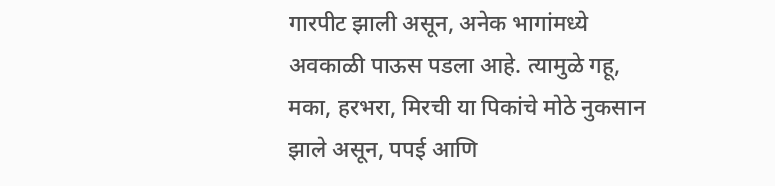गारपीट झाली असून, अनेक भागांमध्ये अवकाळी पाऊस पडला आहे. त्यामुळे गहू, मका, हरभरा, मिरची या पिकांचे मोठे नुकसान झाले असून, पपई आणि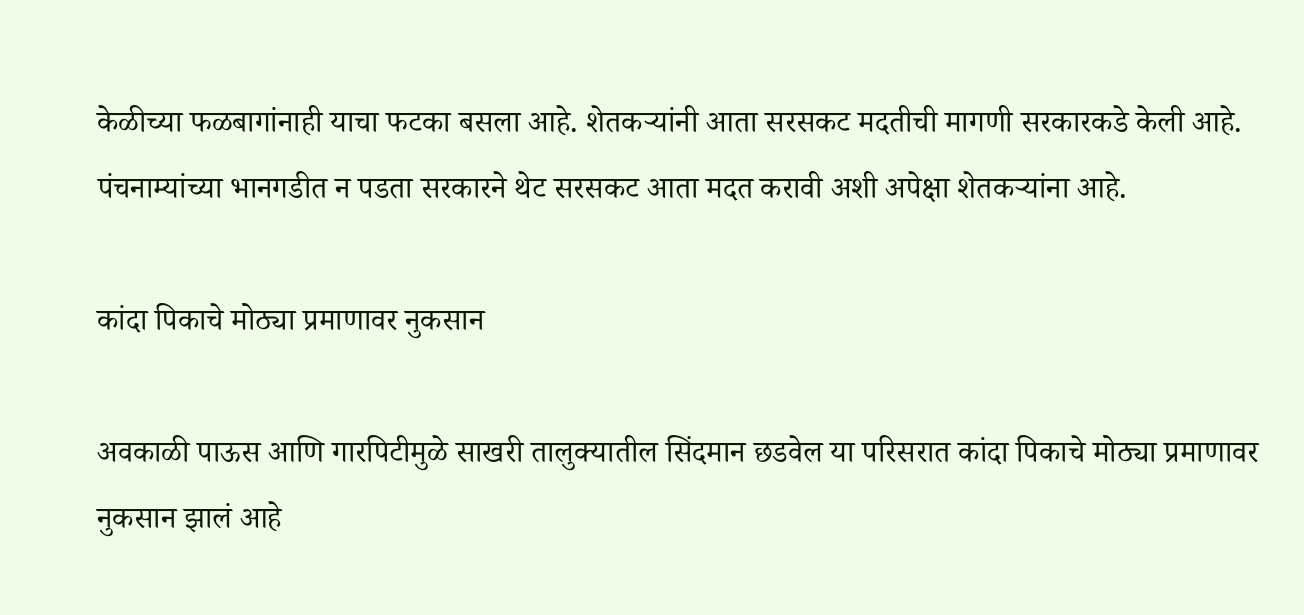केळीच्या फळबागांनाही याचा फटका बसला आहे. शेतकऱ्यांनी आता सरसकट मदतीची मागणी सरकारकडे केली आहे. पंचनाम्यांच्या भानगडीत न पडता सरकारने थेट सरसकट आता मदत करावी अशी अपेक्षा शेतकऱ्यांना आहे.

कांदा पिकाचे मोठ्या प्रमाणावर नुकसान

अवकाळी पाऊस आणि गारपिटीमुळे साखरी तालुक्यातील सिंदमान छडवेल या परिसरात कांदा पिकाचे मोठ्या प्रमाणावर नुकसान झालं आहे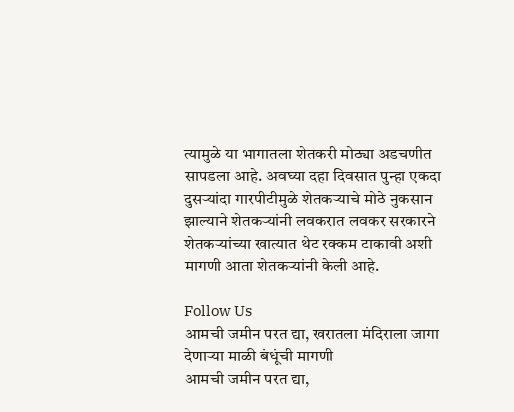त्यामुळे या भागातला शेतकरी मोठ्या अडचणीत सापडला आहे. अवघ्या दहा दिवसात पुन्हा एकदा दुसऱ्यांदा गारपीटीमुळे शेतकऱ्याचे मोठे नुकसान झाल्याने शेतकऱ्यांनी लवकरात लवकर सरकारने शेतकऱ्यांच्या खात्यात थेट रक्कम टाकावी अशी मागणी आता शेतकऱ्यांनी केली आहे.

Follow Us
आमची जमीन परत द्या, खरातला मंदिराला जागा देणाऱ्या माळी बंधूंची मागणी
आमची जमीन परत द्या,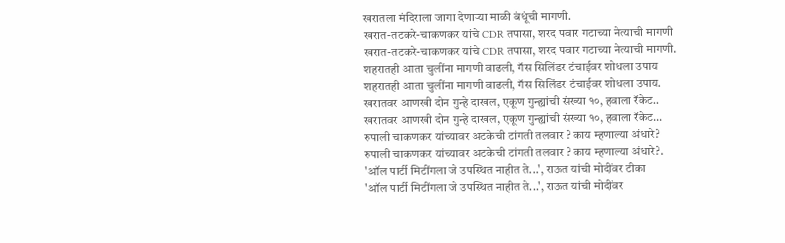खरातला मंदिराला जागा देणाऱ्या माळी बंधूंची मागणी.
खरात-तटकरे-चाकणकर यांचे CDR तपासा, शरद पवार गटाच्या नेत्याची मागणी
खरात-तटकरे-चाकणकर यांचे CDR तपासा, शरद पवार गटाच्या नेत्याची मागणी.
शहरातही आता चुलींना मागणी वाढली, गॅस सिलिंडर टंचाईवर शोधला उपाय
शहरातही आता चुलींना मागणी वाढली, गॅस सिलिंडर टंचाईवर शोधला उपाय.
खरातवर आणखी दोन गुन्हे दाखल, एकूण गुन्ह्यांची संख्या १०, हवाला रॅकेट..
खरातवर आणखी दोन गुन्हे दाखल, एकूण गुन्ह्यांची संख्या १०, हवाला रॅकेट...
रुपाली चाकणकर यांच्यावर अटकेची टांगती तलवार ? काय म्हणाल्या अंधारे?
रुपाली चाकणकर यांच्यावर अटकेची टांगती तलवार ? काय म्हणाल्या अंधारे?.
'ऑल पार्टी मिटींगला जे उपस्थित नाहीत ते...', राऊत यांची मोदींवर टीका
'ऑल पार्टी मिटींगला जे उपस्थित नाहीत ते...', राऊत यांची मोदींवर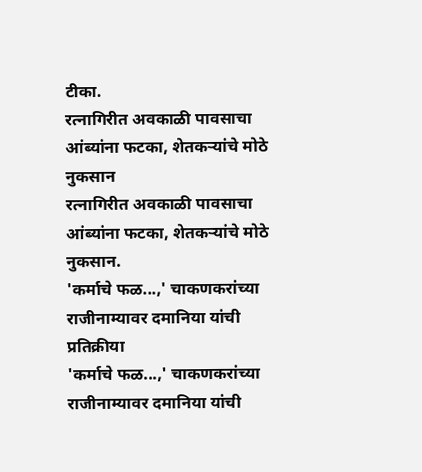टीका.
रत्नागिरीत अवकाळी पावसाचा आंब्यांना फटका, शेतकऱ्यांचे मोठे नुकसान
रत्नागिरीत अवकाळी पावसाचा आंब्यांना फटका, शेतकऱ्यांचे मोठे नुकसान.
'कर्माचे फळ...,' चाकणकरांच्या राजीनाम्यावर दमानिया यांची प्रतिक्रीया
'कर्माचे फळ...,' चाकणकरांच्या राजीनाम्यावर दमानिया यांची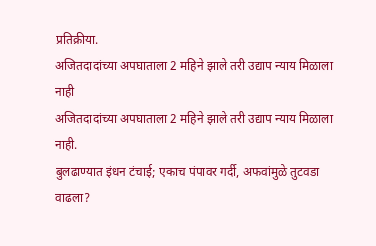प्रतिक्रीया.
अजितदादांच्या अपघाताला 2 महिने झाले तरी उद्याप न्याय मिळाला नाही
अजितदादांच्या अपघाताला 2 महिने झाले तरी उद्याप न्याय मिळाला नाही.
बुलढाण्यात इंधन टंचाई; एकाच पंपावर गर्दी, अफवांमुळे तुटवडा वाढला?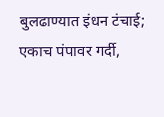बुलढाण्यात इंधन टंचाई; एकाच पंपावर गर्दी,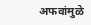अफवांमुळे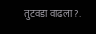तुटवडा वाढला?.